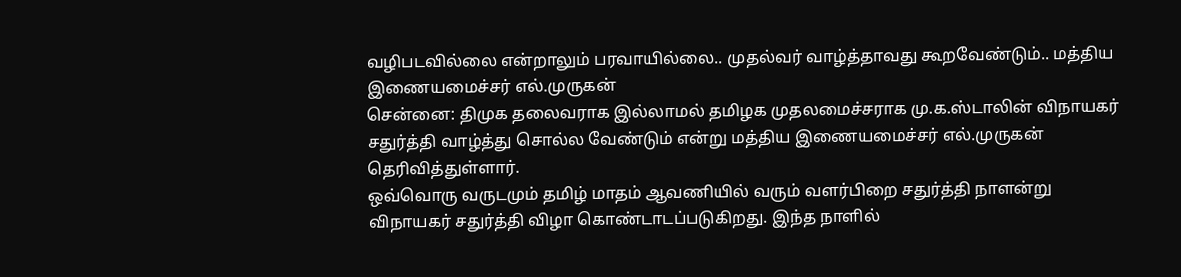வழிபடவில்லை என்றாலும் பரவாயில்லை.. முதல்வர் வாழ்த்தாவது கூறவேண்டும்.. மத்திய இணையமைச்சர் எல்.முருகன்
சென்னை: திமுக தலைவராக இல்லாமல் தமிழக முதலமைச்சராக மு.க.ஸ்டாலின் விநாயகர் சதுர்த்தி வாழ்த்து சொல்ல வேண்டும் என்று மத்திய இணையமைச்சர் எல்.முருகன் தெரிவித்துள்ளார்.
ஒவ்வொரு வருடமும் தமிழ் மாதம் ஆவணியில் வரும் வளர்பிறை சதுர்த்தி நாளன்று விநாயகர் சதுர்த்தி விழா கொண்டாடப்படுகிறது. இந்த நாளில்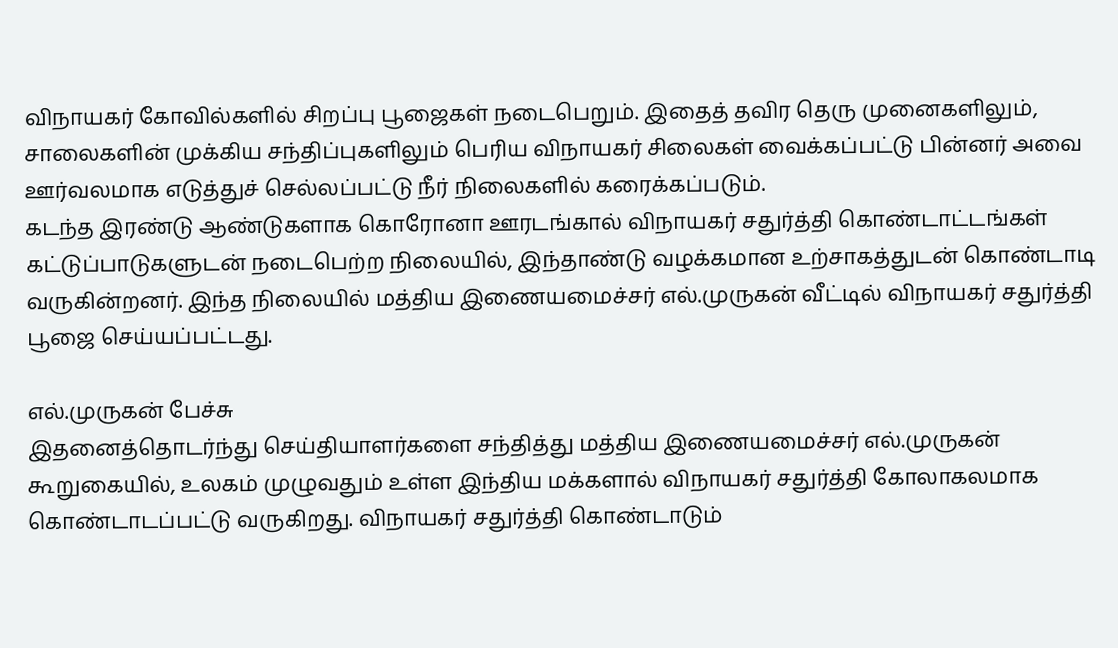விநாயகர் கோவில்களில் சிறப்பு பூஜைகள் நடைபெறும். இதைத் தவிர தெரு முனைகளிலும், சாலைகளின் முக்கிய சந்திப்புகளிலும் பெரிய விநாயகர் சிலைகள் வைக்கப்பட்டு பின்னர் அவை ஊர்வலமாக எடுத்துச் செல்லப்பட்டு நீர் நிலைகளில் கரைக்கப்படும்.
கடந்த இரண்டு ஆண்டுகளாக கொரோனா ஊரடங்கால் விநாயகர் சதுர்த்தி கொண்டாட்டங்கள் கட்டுப்பாடுகளுடன் நடைபெற்ற நிலையில், இந்தாண்டு வழக்கமான உற்சாகத்துடன் கொண்டாடி வருகின்றனர். இந்த நிலையில் மத்திய இணையமைச்சர் எல்.முருகன் வீட்டில் விநாயகர் சதுர்த்தி பூஜை செய்யப்பட்டது.

எல்.முருகன் பேச்சு
இதனைத்தொடர்ந்து செய்தியாளர்களை சந்தித்து மத்திய இணையமைச்சர் எல்.முருகன் கூறுகையில், உலகம் முழுவதும் உள்ள இந்திய மக்களால் விநாயகர் சதுர்த்தி கோலாகலமாக கொண்டாடப்பட்டு வருகிறது. விநாயகர் சதுர்த்தி கொண்டாடும்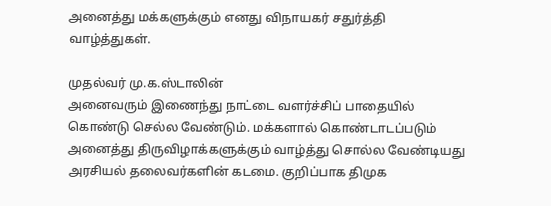அனைத்து மக்களுக்கும் எனது விநாயகர் சதுர்த்தி வாழ்த்துகள்.

முதல்வர் மு.க.ஸ்டாலின்
அனைவரும் இணைந்து நாட்டை வளர்ச்சிப் பாதையில் கொண்டு செல்ல வேண்டும். மக்களால் கொண்டாடப்படும் அனைத்து திருவிழாக்களுக்கும் வாழ்த்து சொல்ல வேண்டியது அரசியல் தலைவர்களின் கடமை. குறிப்பாக திமுக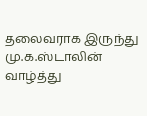தலைவராக இருந்து மு.க.ஸ்டாலின் வாழ்த்து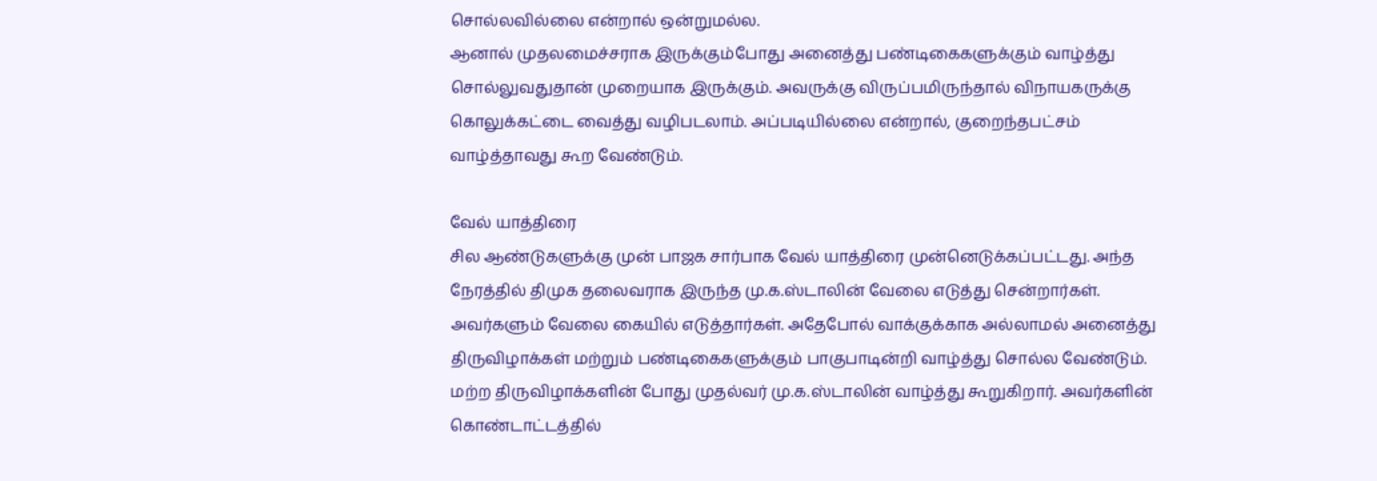சொல்லவில்லை என்றால் ஒன்றுமல்ல.
ஆனால் முதலமைச்சராக இருக்கும்போது அனைத்து பண்டிகைகளுக்கும் வாழ்த்து சொல்லுவதுதான் முறையாக இருக்கும். அவருக்கு விருப்பமிருந்தால் விநாயகருக்கு கொலுக்கட்டை வைத்து வழிபடலாம். அப்படியில்லை என்றால், குறைந்தபட்சம் வாழ்த்தாவது கூற வேண்டும்.

வேல் யாத்திரை
சில ஆண்டுகளுக்கு முன் பாஜக சார்பாக வேல் யாத்திரை முன்னெடுக்கப்பட்டது. அந்த நேரத்தில் திமுக தலைவராக இருந்த மு.க.ஸ்டாலின் வேலை எடுத்து சென்றார்கள். அவர்களும் வேலை கையில் எடுத்தார்கள். அதேபோல் வாக்குக்காக அல்லாமல் அனைத்து திருவிழாக்கள் மற்றும் பண்டிகைகளுக்கும் பாகுபாடின்றி வாழ்த்து சொல்ல வேண்டும்.
மற்ற திருவிழாக்களின் போது முதல்வர் மு.க.ஸ்டாலின் வாழ்த்து கூறுகிறார். அவர்களின் கொண்டாட்டத்தில்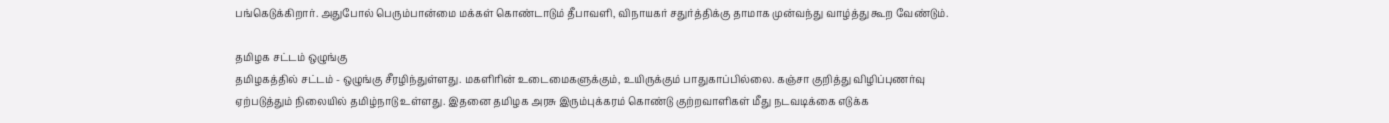பங்கெடுக்கிறார். அதுபோல் பெரும்பான்மை மக்கள் கொண்டாடும் தீபாவளி, விநாயகர் சதுர்த்திக்கு தாமாக முன்வந்து வாழ்த்து கூற வேண்டும்.

தமிழக சட்டம் ஒழுங்கு
தமிழகத்தில் சட்டம் - ஒழுங்கு சீரழிந்துள்ளது. மகளிரின் உடைமைகளுக்கும், உயிருக்கும் பாதுகாப்பில்லை. கஞ்சா குறித்து விழிப்புணர்வு ஏற்படுத்தும் நிலையில் தமிழ்நாடு உள்ளது. இதனை தமிழக அரசு இரும்புக்கரம் கொண்டு குற்றவாளிகள் மீது நடவடிக்கை எடுக்க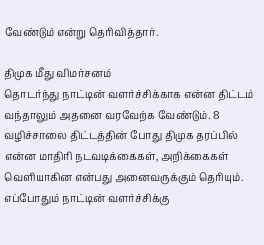வேண்டும் என்று தெரிவித்தார்.

திமுக மீது விமர்சனம்
தொடர்ந்து நாட்டின் வளர்ச்சிக்காக என்ன திட்டம் வந்தாலும் அதனை வரவேற்க வேண்டும். 8 வழிச்சாலை திட்டத்தின் போது திமுக தரப்பில் என்ன மாதிரி நடவடிக்கைகள், அறிக்கைகள் வெளியாகின என்பது அனைவருக்கும் தெரியும். எப்போதும் நாட்டின் வளர்ச்சிக்கு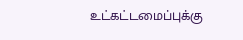உட்கட்டமைப்புக்கு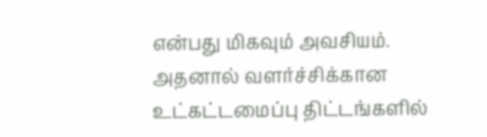என்பது மிகவும் அவசியம். அதனால் வளர்ச்சிக்கான உட்கட்டமைப்பு திட்டங்களில்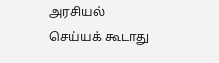அரசியல் செய்யக் கூடாது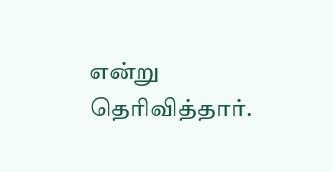என்று தெரிவித்தார்.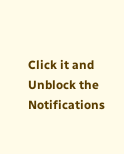Click it and Unblock the Notifications